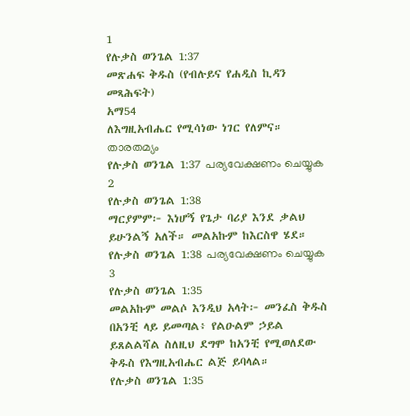1
የሉቃስ ወንጌል 1:37
መጽሐፍ ቅዱስ (የብሉይና የሐዲስ ኪዳን መጻሕፍት)
አማ54
ለእግዚአብሔር የሚሳነው ነገር የለምና።
താരതമ്യം
የሉቃስ ወንጌል 1:37 പര്യവേക്ഷണം ചെയ്യുക
2
የሉቃስ ወንጌል 1:38
ማርያምም፦ እነሆኝ የጌታ ባሪያ እንደ ቃልህ ይሁንልኝ አለች። መልአኩም ከእርስዋ ሄደ።
የሉቃስ ወንጌል 1:38 പര്യവേക്ഷണം ചെയ്യുക
3
የሉቃስ ወንጌል 1:35
መልአኩም መልሶ እንዲህ አላት፦ መንፈስ ቅዱስ በአንቺ ላይ ይመጣል፥ የልዑልም ኃይል ይጸልልሻል ስለዚህ ደግሞ ከአንቺ የሚወለደው ቅዱስ የእግዚአብሔር ልጅ ይባላል።
የሉቃስ ወንጌል 1:35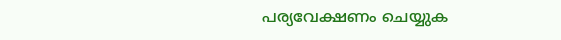പര്യവേക്ഷണം ചെയ്യുക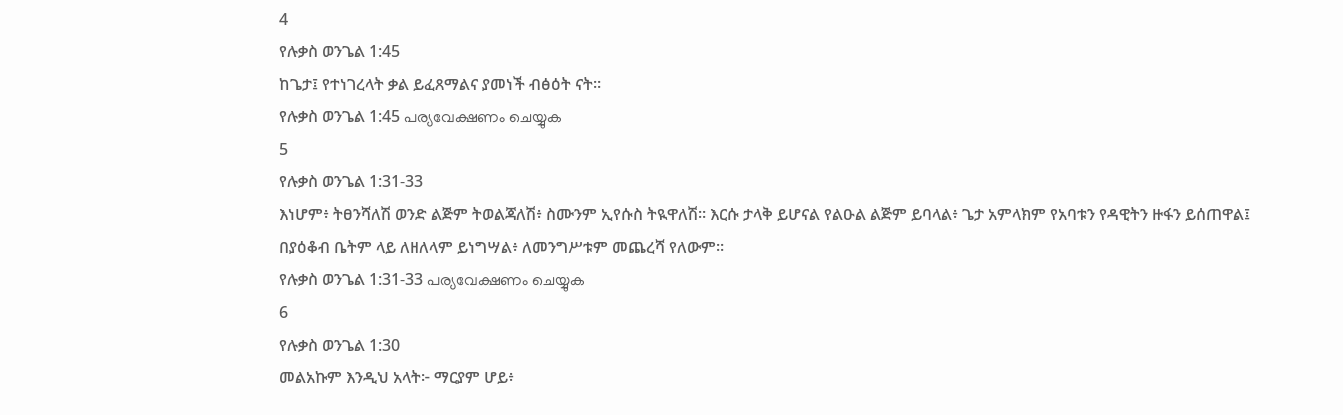4
የሉቃስ ወንጌል 1:45
ከጌታ፤ የተነገረላት ቃል ይፈጸማልና ያመነች ብፅዕት ናት።
የሉቃስ ወንጌል 1:45 പര്യവേക്ഷണം ചെയ്യുക
5
የሉቃስ ወንጌል 1:31-33
እነሆም፥ ትፀንሻለሽ ወንድ ልጅም ትወልጃለሽ፥ ስሙንም ኢየሱስ ትዪዋለሽ። እርሱ ታላቅ ይሆናል የልዑል ልጅም ይባላል፥ ጌታ አምላክም የአባቱን የዳዊትን ዙፋን ይሰጠዋል፤ በያዕቆብ ቤትም ላይ ለዘለላም ይነግሣል፥ ለመንግሥቱም መጨረሻ የለውም።
የሉቃስ ወንጌል 1:31-33 പര്യവേക്ഷണം ചെയ്യുക
6
የሉቃስ ወንጌል 1:30
መልአኩም እንዲህ አላት፦ ማርያም ሆይ፥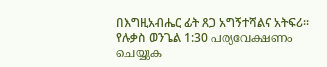በእግዚአብሔር ፊት ጸጋ አግኝተሻልና አትፍሪ።
የሉቃስ ወንጌል 1:30 പര്യവേക്ഷണം ചെയ്യുക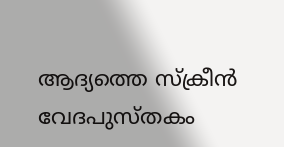ആദ്യത്തെ സ്ക്രീൻ
വേദപുസ്തകം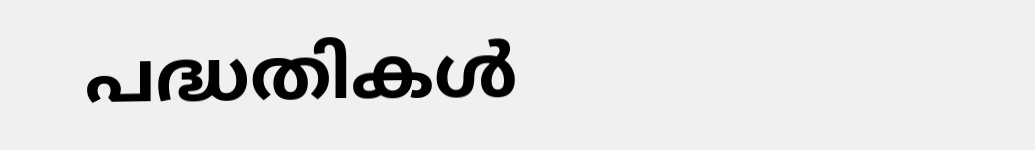പദ്ധതികൾ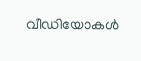വീഡിയോകൾ